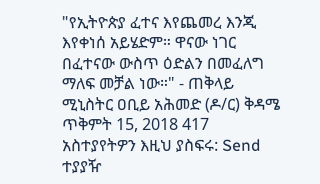"የኢትዮጵያ ፈተና እየጨመረ እንጂ እየቀነሰ አይሄድም። ዋናው ነገር በፈተናው ውስጥ ዕድልን በመፈለግ ማለፍ መቻል ነው።" - ጠቅላይ ሚኒስትር ዐቢይ አሕመድ (ዶ/ር) ቅዳሜ ጥቅምት 15, 2018 417 አስተያየትዎን እዚህ ያስፍሩ: Send ተያያዥ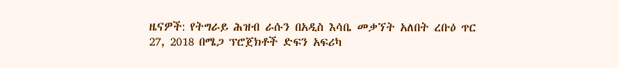ዜናዎች: የትግራይ ሕዝብ ራሱን በአዲስ እሳቤ መቃኘት አለበት ረቡዕ ጥር 27, 2018 በሜጋ ፕሮጀክቶች ድፍን አፍሪካ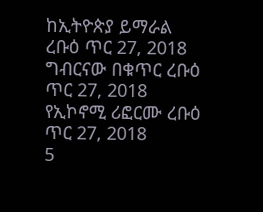ከኢትዮጵያ ይማራል ረቡዕ ጥር 27, 2018 ግብርናው በቁጥር ረቡዕ ጥር 27, 2018 የኢኮኖሚ ሪፎርሙ ረቡዕ ጥር 27, 2018
5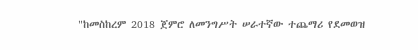"ከመስከረም 2018 ጀምሮ ለመንግሥት ሠራተኛው ተጨማሪ የደመወዝ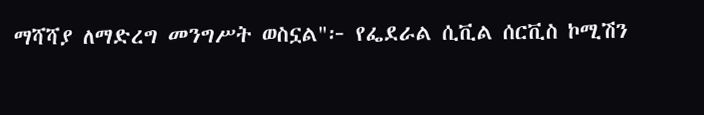ማሻሻያ ለማድረግ መንግሥት ወስኗል"፦ የፌደራል ሲቪል ሰርቪስ ኮሚሽን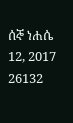ሰኞ ነሐሴ 12, 2017 26132